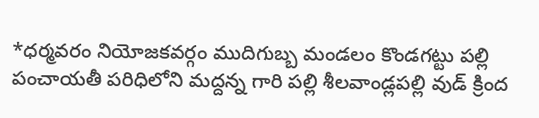*ధర్మవరం నియోజకవర్గం ముదిగుబ్బ మండలం కొండగట్టు పల్లి పంచాయతీ పరిధిలోని మద్దన్న గారి పల్లి శీలవాండ్లపల్లి వుడ్ క్రింద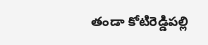తండా కోటిరెడ్డిపల్లి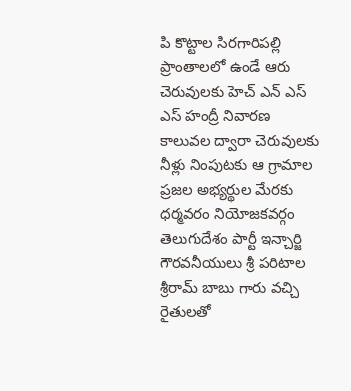పి కొట్టాల సిరగారిపల్లి ప్రాంతాలలో ఉండే ఆరు చెరువులకు హెచ్ ఎన్ ఎస్ ఎస్ హంద్రీ నివారణ కాలువల ద్వారా చెరువులకు నీళ్లు నింపుటకు ఆ గ్రామాల ప్రజల అభ్యర్థుల మేరకు ధర్మవరం నియోజకవర్గం తెలుగుదేశం పార్టీ ఇన్చార్జి గౌరవనీయులు శ్రీ పరిటాల శ్రీరామ్ బాబు గారు వచ్చి రైతులతో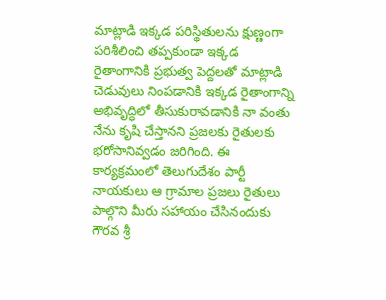మాట్లాడి ఇక్కడ పరిస్థితులను క్షుణ్ణంగా పరిశీలించి తప్పకుండా ఇక్కడ రైతాంగానికి ప్రభుత్వ పెద్దలతో మాట్లాడి చెడువులు నింపడానికి ఇక్కడ రైతాంగాన్ని అభివృద్ధిలో తీసుకురావడానికి నా వంతు నేను కృషి చేస్తానని ప్రజలకు రైతులకు భరోసానివ్వడం జరిగింది. ఈ కార్యక్రమంలో తెలుగుదేశం పార్టీ నాయకులు ఆ గ్రామాల ప్రజలు రైతులు పాల్గొని మీరు సహాయం చేసినందుకు గౌరవ శ్రీ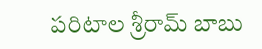పరిటాల శ్రీరామ్ బాబు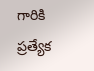గారికి ప్రత్యేక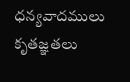ధన్యవాదములు కృతజ్ఞతలు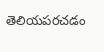తెలియపరచడం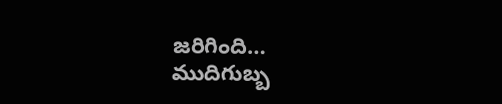జరిగింది…
ముదిగుబ్బ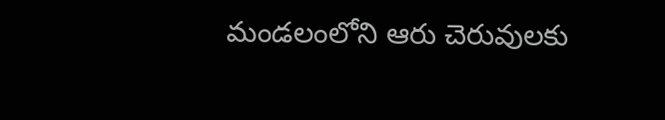మండలంలోని ఆరు చెరువులకు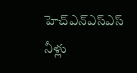హెచ్ఎన్ఎస్ఎస్ నీళ్లు